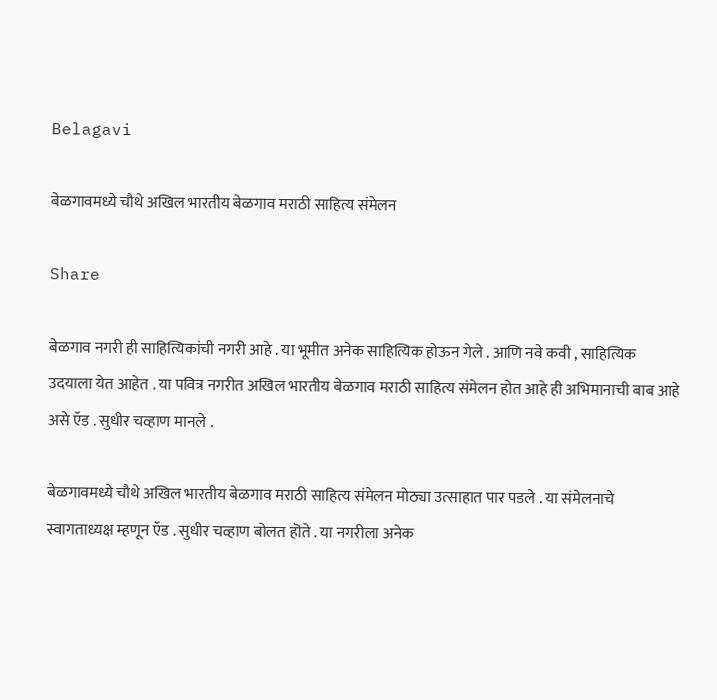Belagavi

बेळगावमध्ये चौथे अखिल भारतीय बेळगाव मराठी साहित्य संमेलन

Share

बेळगाव नगरी ही साहित्यिकांची नगरी आहे . या भूमीत अनेक साहित्यिक होऊन गेले . आणि नवे कवी , साहित्यिक उदयाला येत आहेत . या पवित्र नगरीत अखिल भारतीय बेळगाव मराठी साहित्य संमेलन होत आहे ही अभिमानाची बाब आहे असे ऍड . सुधीर चव्हाण मानले .

बेळगावमध्ये चौथे अखिल भारतीय बेळगाव मराठी साहित्य संमेलन मोठ्या उत्साहात पार पडले . या संमेलनाचे स्वागताध्यक्ष म्हणून ऍड . सुधीर चव्हाण बोलत हॊते . या नगरीला अनेक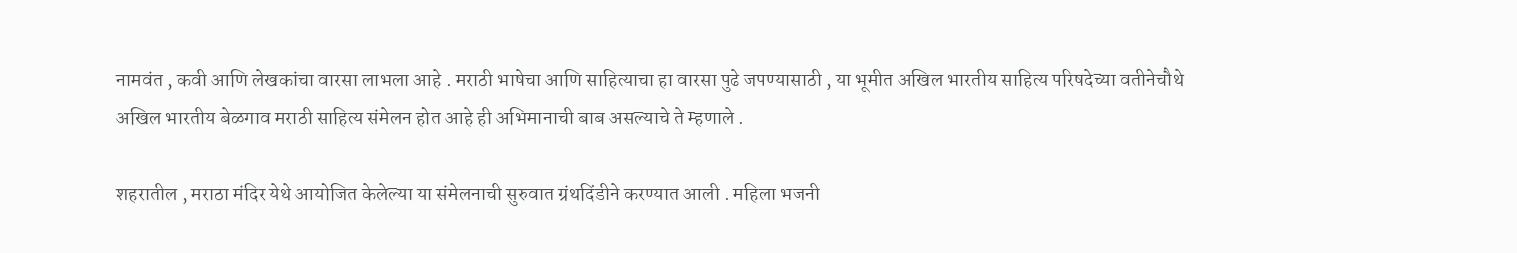नामवंत , कवी आणि लेखकांचा वारसा लाभला आहे . मराठी भाषेचा आणि साहित्याचा हा वारसा पुढे जपण्यासाठी , या भूमीत अखिल भारतीय साहित्य परिषदेच्या वतीनेचौथे अखिल भारतीय बेळगाव मराठी साहित्य संमेलन होत आहे ही अभिमानाची बाब असल्याचे ते म्हणाले .

शहरातील , मराठा मंदिर येथे आयोजित केलेल्या या संमेलनाची सुरुवात ग्रंथदिंडीने करण्यात आली . महिला भजनी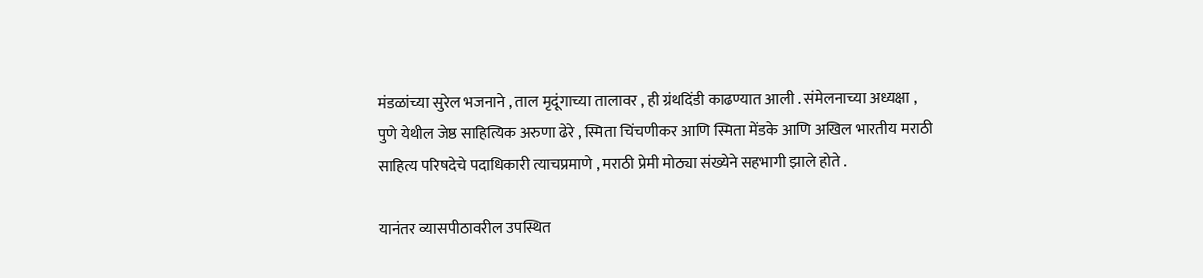मंडळांच्या सुरेल भजनाने , ताल मृदूंगाच्या तालावर , ही ग्रंथदिंडी काढण्यात आली . संमेलनाच्या अध्यक्षा , पुणे येथील जेष्ठ साहित्यिक अरुणा ढेरे , स्मिता चिंचणीकर आणि स्मिता मेंडके आणि अखिल भारतीय मराठी साहित्य परिषदेचे पदाधिकारी त्याचप्रमाणे , मराठी प्रेमी मोठ्या संख्येने सहभागी झाले होते .

यानंतर व्यासपीठावरील उपस्थित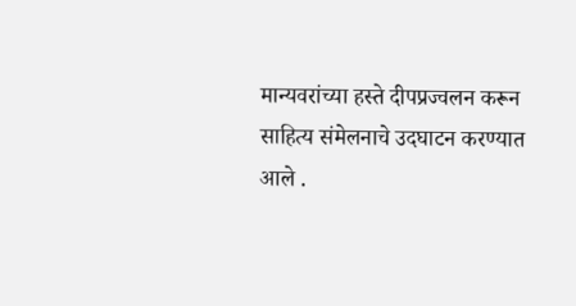मान्यवरांच्या हस्ते दीपप्रज्वलन करून साहित्य संमेलनाचे उदघाटन करण्यात आले .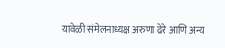यावेळी संमेलनाध्यक्ष अरुणा ढेरे आणि अन्य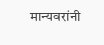मान्यवरांनी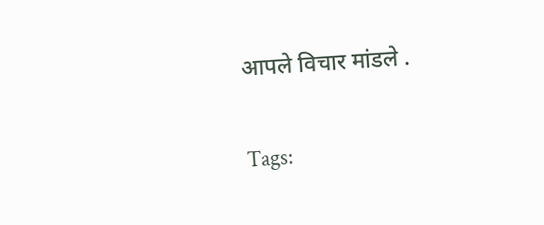आपले विचार मांडले .

Tags: